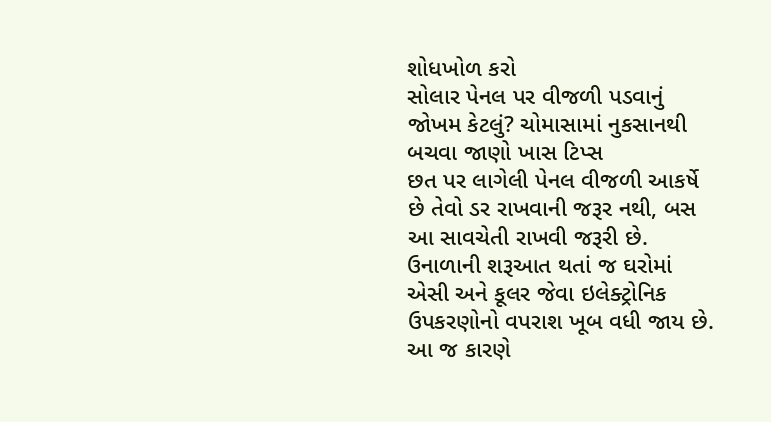શોધખોળ કરો
સોલાર પેનલ પર વીજળી પડવાનું જોખમ કેટલું? ચોમાસામાં નુકસાનથી બચવા જાણો ખાસ ટિપ્સ
છત પર લાગેલી પેનલ વીજળી આકર્ષે છે તેવો ડર રાખવાની જરૂર નથી, બસ આ સાવચેતી રાખવી જરૂરી છે.
ઉનાળાની શરૂઆત થતાં જ ઘરોમાં એસી અને કૂલર જેવા ઇલેક્ટ્રોનિક ઉપકરણોનો વપરાશ ખૂબ વધી જાય છે. આ જ કારણે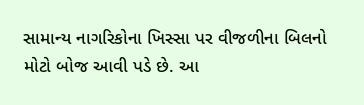સામાન્ય નાગરિકોના ખિસ્સા પર વીજળીના બિલનો મોટો બોજ આવી પડે છે. આ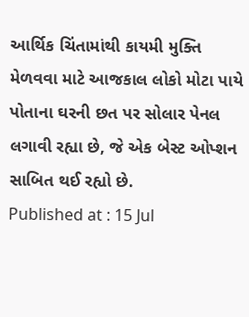આર્થિક ચિંતામાંથી કાયમી મુક્તિ મેળવવા માટે આજકાલ લોકો મોટા પાયે પોતાના ઘરની છત પર સોલાર પેનલ લગાવી રહ્યા છે, જે એક બેસ્ટ ઓપ્શન સાબિત થઈ રહ્યો છે.
Published at : 15 Jul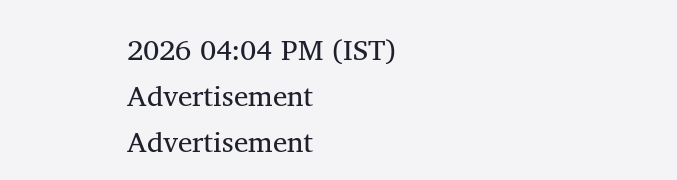2026 04:04 PM (IST)
Advertisement
Advertisement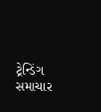ટ્રેન્ડિંગ સમાચાર